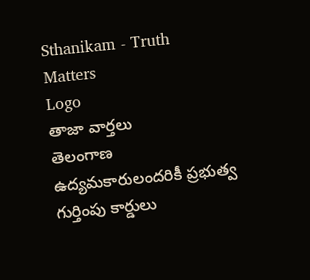Sthanikam - Truth Matters
Logo
తాజా వార్తలు
తెలంగాణ ఉద్యమకారులందరికీ ప్రభుత్వ గుర్తింపు కార్డులు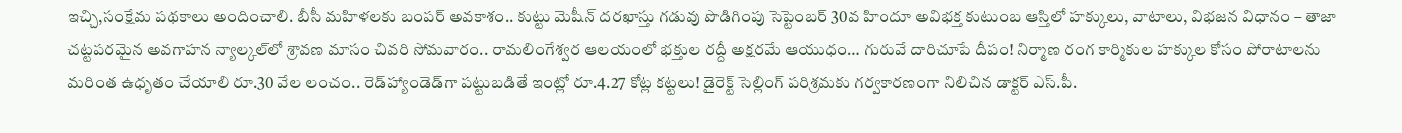ఇచ్చి,సంక్షేమ పథకాలు అందించాలి. బీసీ మహిళలకు బంపర్ అవకాశం.. కుట్టు మెషీన్ దరఖాస్తు గడువు పొడిగింపు సెప్టెంబర్ 30వ హిందూ అవిభక్త కుటుంబ ఆస్తిలో హక్కులు, వాటాలు, విభజన విధానం – తాజా చట్టపరమైన అవగాహన న్యాల్కల్‌లో శ్రావణ మాసం చివరి సోమవారం.. రామలింగేశ్వర ఆలయంలో భక్తుల రద్దీ అక్షరమే ఆయుధం… గురువే దారిచూపే దీపం! నిర్మాణ రంగ కార్మికుల హక్కుల కోసం పోరాటాలను మరింత ఉధృతం చేయాలి రూ.30 వేల లంచం.. రెడ్‌హ్యాండెడ్‌గా పట్టుబడితే ఇంట్లో రూ.4.27 కోట్ల కట్టలు! డైరెక్ట్ సెల్లింగ్ పరిశ్రమకు గర్వకారణంగా నిలిచిన డాక్టర్ ఎస్.పీ.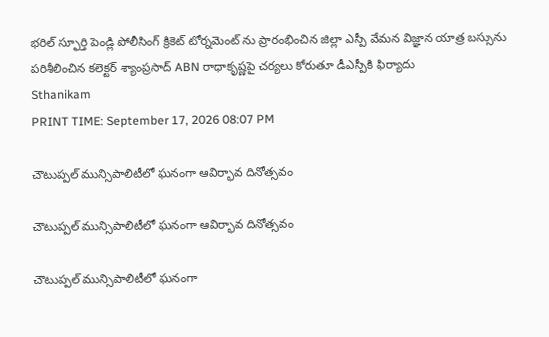భరిల్ స్ఫూర్తి పెండ్లి పోలీసింగ్ క్రికెట్ టోర్నమెంట్ ను ప్రారంభించిన జిల్లా ఎస్పీ వేమన విజ్ఞాన యాత్ర బస్సును పరిశీలించిన కలెక్టర్ శ్యాంప్రసాద్ ABN రాధాకృష్ణపై చర్యలు కోరుతూ డీఎస్పీకి ఫిర్యాదు
Sthanikam
PRINT TIME: September 17, 2026 08:07 PM

చౌటుప్పల్ మున్సిపాలిటీలో ఘనంగా ఆవిర్భావ దినోత్సవం

చౌటుప్పల్ మున్సిపాలిటీలో ఘనంగా ఆవిర్భావ దినోత్సవం

చౌటుప్పల్ మున్సిపాలిటీలో ఘనంగా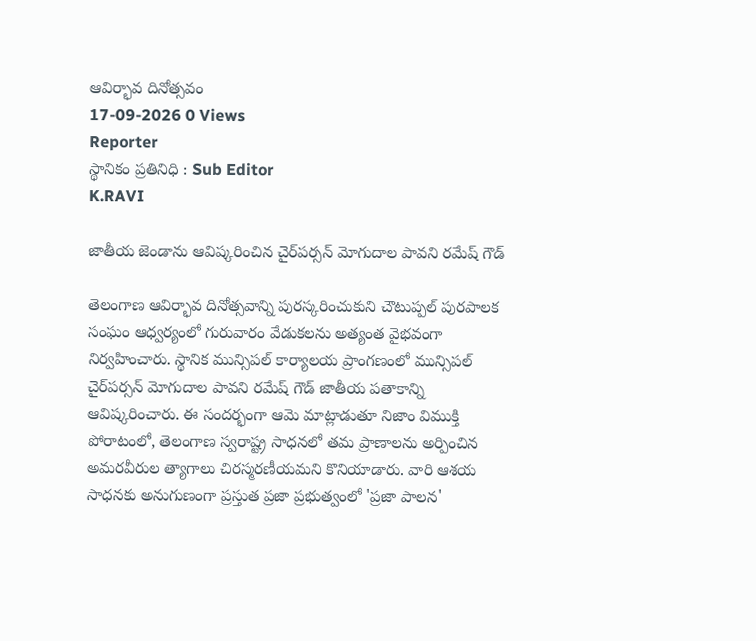ఆవిర్భావ దినోత్సవం
17-09-2026 0 Views
Reporter
స్థానికం ప్రతినిధి : Sub Editor
K.RAVI

జాతీయ జెండాను ఆవిష్కరించిన చైర్‌పర్సన్ మోగుదాల పావని రమేష్ గౌడ్

తెలంగాణ ఆవిర్భావ దినోత్సవాన్ని పురస్కరించుకుని చౌటుప్పల్ పురపాలక సంఘం ఆధ్వర్యంలో గురువారం వేడుకలను అత్యంత వైభవంగా నిర్వహించారు. స్థానిక మున్సిపల్ కార్యాలయ ప్రాంగణంలో మున్సిపల్ చైర్‌పర్సన్ మోగుదాల పావని రమేష్ గౌడ్ జాతీయ పతాకాన్ని ఆవిష్కరించారు. ఈ సందర్భంగా ఆమె మాట్లాడుతూ నిజాం విముక్తి పోరాటంలో, తెలంగాణ స్వరాష్ట్ర సాధనలో తమ ప్రాణాలను అర్పించిన అమరవీరుల త్యాగాలు చిరస్మరణీయమని కొనియాడారు. వారి ఆశయ సాధనకు అనుగుణంగా ప్రస్తుత ప్రజా ప్రభుత్వంలో 'ప్రజా పాలన'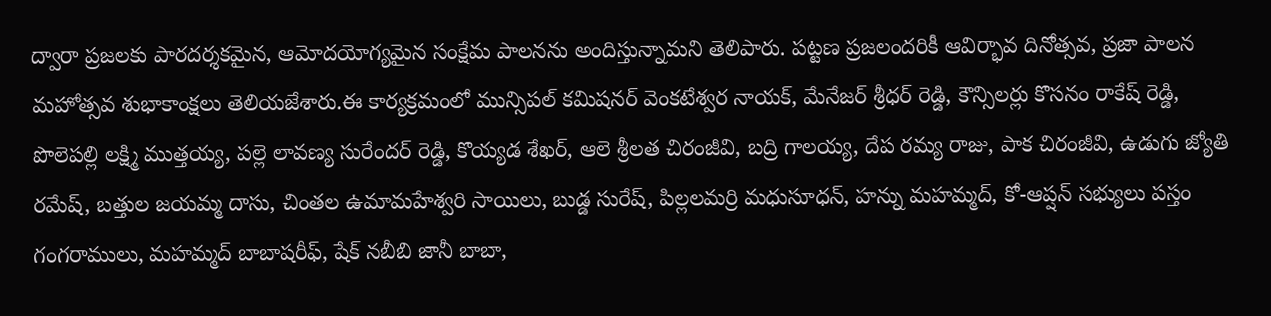ద్వారా ప్రజలకు పారదర్శకమైన, ఆమోదయోగ్యమైన సంక్షేమ పాలనను అందిస్తున్నామని తెలిపారు. పట్టణ ప్రజలందరికీ ఆవిర్భావ దినోత్సవ, ప్రజా పాలన మహోత్సవ శుభాకాంక్షలు తెలియజేశారు.ఈ కార్యక్రమంలో మున్సిపల్ కమిషనర్ వెంకటేశ్వర నాయక్, మేనేజర్ శ్రీధర్ రెడ్డి, కౌన్సిలర్లు కొసనం రాకేష్ రెడ్డి, పొలెపల్లి లక్ష్మి ముత్తయ్య, పల్లె లావణ్య సురేందర్ రెడ్డి, కొయ్యడ శేఖర్, ఆలె శ్రీలత చిరంజీవి, బద్రి గాలయ్య, దేప రమ్య రాజు, పాక చిరంజీవి, ఉడుగు జ్యోతి రమేష్, బత్తుల జయమ్మ దాసు, చింతల ఉమామహేశ్వరి సాయిలు, బుడ్డ సురేష్, పిల్లలమర్రి మధుసూధన్, హన్ను మహమ్మద్, కో-ఆప్షన్ సభ్యులు పస్తం గంగరాములు, మహమ్మద్ బాబాషరీఫ్, షేక్ నబీబి జానీ బాబా,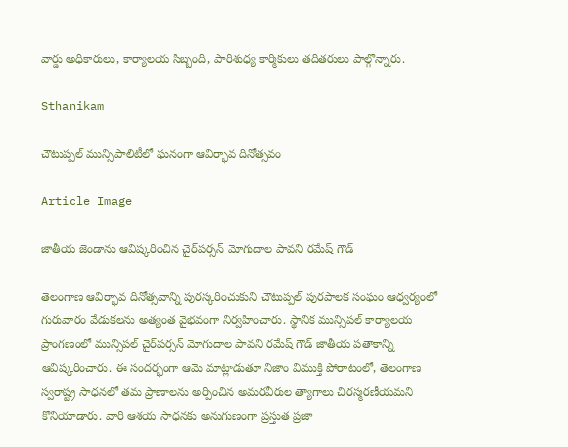వార్డు అధికారులు, కార్యాలయ సిబ్బంది, పారిశుధ్య కార్మికులు తదితరులు పాల్గొన్నారు.

Sthanikam

చౌటుప్పల్ మున్సిపాలిటీలో ఘనంగా ఆవిర్భావ దినోత్సవం

Article Image

జాతీయ జెండాను ఆవిష్కరించిన చైర్‌పర్సన్ మోగుదాల పావని రమేష్ గౌడ్

తెలంగాణ ఆవిర్భావ దినోత్సవాన్ని పురస్కరించుకుని చౌటుప్పల్ పురపాలక సంఘం ఆధ్వర్యంలో గురువారం వేడుకలను అత్యంత వైభవంగా నిర్వహించారు. స్థానిక మున్సిపల్ కార్యాలయ ప్రాంగణంలో మున్సిపల్ చైర్‌పర్సన్ మోగుదాల పావని రమేష్ గౌడ్ జాతీయ పతాకాన్ని ఆవిష్కరించారు. ఈ సందర్భంగా ఆమె మాట్లాడుతూ నిజాం విముక్తి పోరాటంలో, తెలంగాణ స్వరాష్ట్ర సాధనలో తమ ప్రాణాలను అర్పించిన అమరవీరుల త్యాగాలు చిరస్మరణీయమని కొనియాడారు. వారి ఆశయ సాధనకు అనుగుణంగా ప్రస్తుత ప్రజా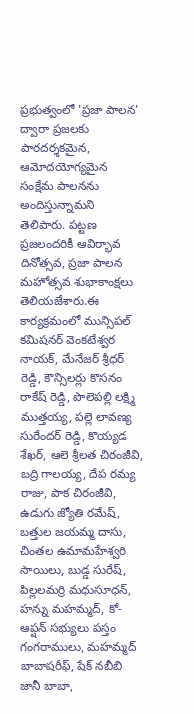ప్రభుత్వంలో 'ప్రజా పాలన' ద్వారా ప్రజలకు పారదర్శకమైన, ఆమోదయోగ్యమైన సంక్షేమ పాలనను అందిస్తున్నామని తెలిపారు. పట్టణ ప్రజలందరికీ ఆవిర్భావ దినోత్సవ, ప్రజా పాలన మహోత్సవ శుభాకాంక్షలు తెలియజేశారు.ఈ కార్యక్రమంలో మున్సిపల్ కమిషనర్ వెంకటేశ్వర నాయక్, మేనేజర్ శ్రీధర్ రెడ్డి, కౌన్సిలర్లు కొసనం రాకేష్ రెడ్డి, పొలెపల్లి లక్ష్మి ముత్తయ్య, పల్లె లావణ్య సురేందర్ రెడ్డి, కొయ్యడ శేఖర్, ఆలె శ్రీలత చిరంజీవి, బద్రి గాలయ్య, దేప రమ్య రాజు, పాక చిరంజీవి, ఉడుగు జ్యోతి రమేష్, బత్తుల జయమ్మ దాసు, చింతల ఉమామహేశ్వరి సాయిలు, బుడ్డ సురేష్, పిల్లలమర్రి మధుసూధన్, హన్ను మహమ్మద్, కో-ఆప్షన్ సభ్యులు పస్తం గంగరాములు, మహమ్మద్ బాబాషరీఫ్, షేక్ నబీబి జానీ బాబా,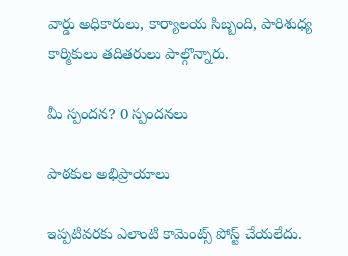వార్డు అధికారులు, కార్యాలయ సిబ్బంది, పారిశుధ్య కార్మికులు తదితరులు పాల్గొన్నారు.

మీ స్పందన? 0 స్పందనలు

పాఠకుల అభిప్రాయాలు

ఇప్పటివరకు ఎలాంటి కామెంట్స్ పోస్ట్ చేయలేదు.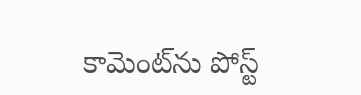కామెంట్‌ను పోస్ట్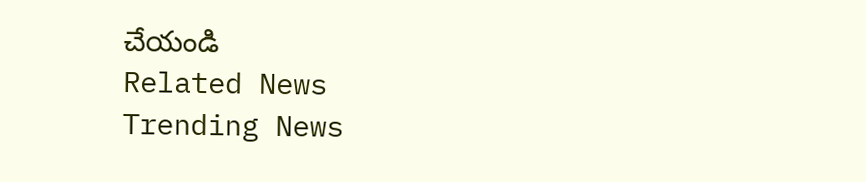చేయండి
Related News
Trending News